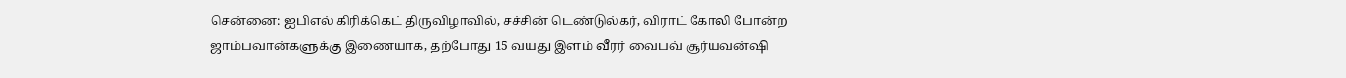சென்னை: ஐபிஎல் கிரிக்கெட் திருவிழாவில், சச்சின் டெண்டுல்கர், விராட் கோலி போன்ற ஜாம்பவான்களுக்கு இணையாக, தற்போது 15 வயது இளம் வீரர் வைபவ் சூர்யவன்ஷி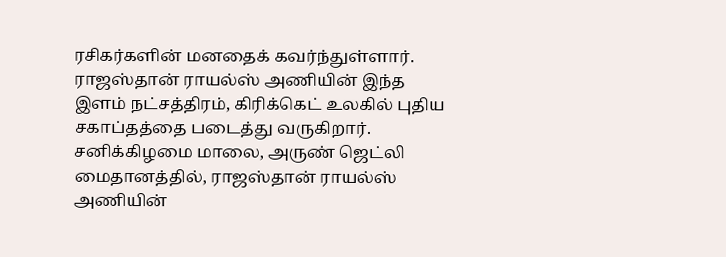ரசிகர்களின் மனதைக் கவர்ந்துள்ளார். ராஜஸ்தான் ராயல்ஸ் அணியின் இந்த இளம் நட்சத்திரம், கிரிக்கெட் உலகில் புதிய சகாப்தத்தை படைத்து வருகிறார்.
சனிக்கிழமை மாலை, அருண் ஜெட்லி மைதானத்தில், ராஜஸ்தான் ராயல்ஸ் அணியின்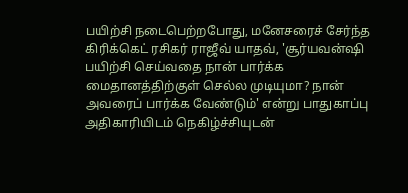பயிற்சி நடைபெற்றபோது, மனேசரைச் சேர்ந்த கிரிக்கெட் ரசிகர் ராஜீவ் யாதவ், 'சூர்யவன்ஷி பயிற்சி செய்வதை நான் பார்க்க மைதானத்திற்குள் செல்ல முடியுமா? நான் அவரைப் பார்க்க வேண்டும்' என்று பாதுகாப்பு அதிகாரியிடம் நெகிழ்ச்சியுடன்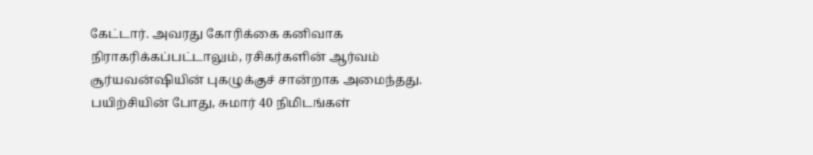கேட்டார். அவரது கோரிக்கை கனிவாக நிராகரிக்கப்பட்டாலும், ரசிகர்களின் ஆர்வம் சூர்யவன்ஷியின் புகழுக்குச் சான்றாக அமைந்தது.
பயிற்சியின் போது, சுமார் 40 நிமிடங்கள்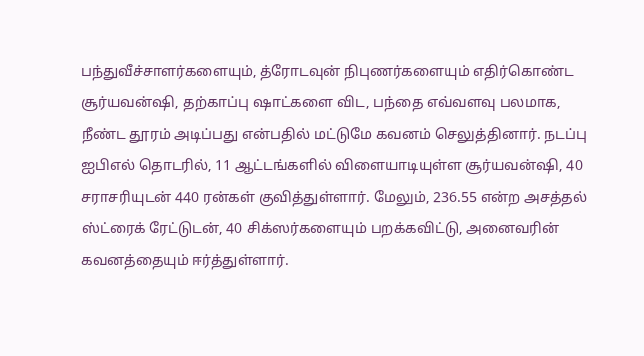பந்துவீச்சாளர்களையும், த்ரோடவுன் நிபுணர்களையும் எதிர்கொண்ட சூர்யவன்ஷி, தற்காப்பு ஷாட்களை விட, பந்தை எவ்வளவு பலமாக, நீண்ட தூரம் அடிப்பது என்பதில் மட்டுமே கவனம் செலுத்தினார். நடப்பு ஐபிஎல் தொடரில், 11 ஆட்டங்களில் விளையாடியுள்ள சூர்யவன்ஷி, 40 சராசரியுடன் 440 ரன்கள் குவித்துள்ளார். மேலும், 236.55 என்ற அசத்தல் ஸ்ட்ரைக் ரேட்டுடன், 40 சிக்ஸர்களையும் பறக்கவிட்டு, அனைவரின் கவனத்தையும் ஈர்த்துள்ளார்.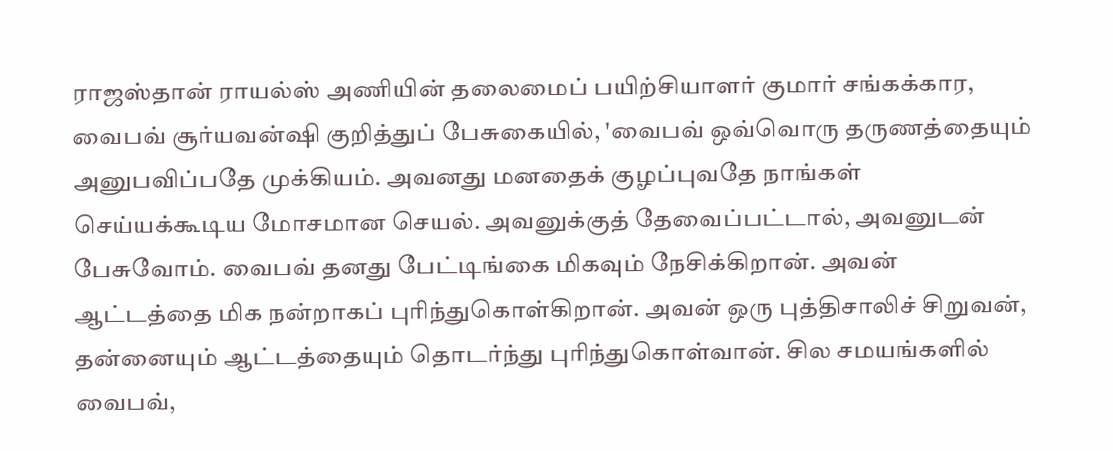ராஜஸ்தான் ராயல்ஸ் அணியின் தலைமைப் பயிற்சியாளர் குமார் சங்கக்கார, வைபவ் சூர்யவன்ஷி குறித்துப் பேசுகையில், 'வைபவ் ஒவ்வொரு தருணத்தையும் அனுபவிப்பதே முக்கியம். அவனது மனதைக் குழப்புவதே நாங்கள் செய்யக்கூடிய மோசமான செயல். அவனுக்குத் தேவைப்பட்டால், அவனுடன் பேசுவோம். வைபவ் தனது பேட்டிங்கை மிகவும் நேசிக்கிறான். அவன் ஆட்டத்தை மிக நன்றாகப் புரிந்துகொள்கிறான். அவன் ஒரு புத்திசாலிச் சிறுவன், தன்னையும் ஆட்டத்தையும் தொடர்ந்து புரிந்துகொள்வான். சில சமயங்களில் வைபவ்,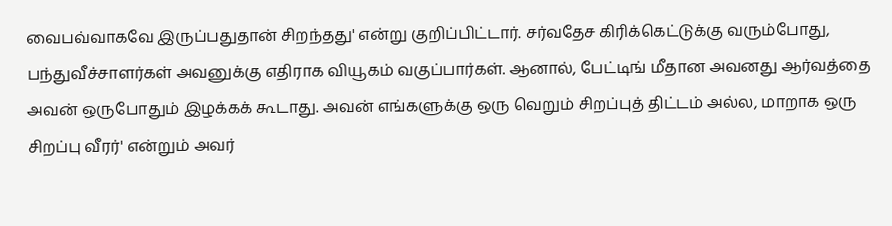வைபவ்வாகவே இருப்பதுதான் சிறந்தது' என்று குறிப்பிட்டார். சர்வதேச கிரிக்கெட்டுக்கு வரும்போது, பந்துவீச்சாளர்கள் அவனுக்கு எதிராக வியூகம் வகுப்பார்கள். ஆனால், பேட்டிங் மீதான அவனது ஆர்வத்தை அவன் ஒருபோதும் இழக்கக் கூடாது. அவன் எங்களுக்கு ஒரு வெறும் சிறப்புத் திட்டம் அல்ல, மாறாக ஒரு சிறப்பு வீரர்' என்றும் அவர்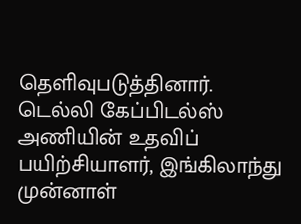தெளிவுபடுத்தினார்.
டெல்லி கேப்பிடல்ஸ் அணியின் உதவிப் பயிற்சியாளர், இங்கிலாந்து முன்னாள்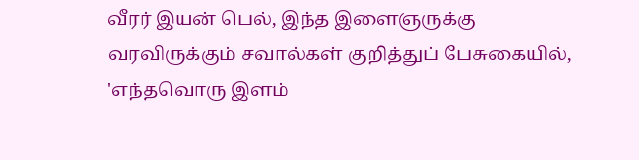வீரர் இயன் பெல், இந்த இளைஞருக்கு வரவிருக்கும் சவால்கள் குறித்துப் பேசுகையில், 'எந்தவொரு இளம்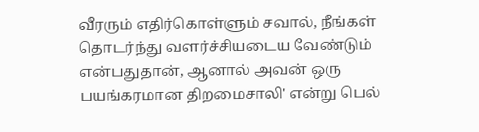வீரரும் எதிர்கொள்ளும் சவால், நீங்கள் தொடர்ந்து வளர்ச்சியடைய வேண்டும் என்பதுதான், ஆனால் அவன் ஒரு பயங்கரமான திறமைசாலி' என்று பெல்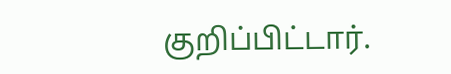குறிப்பிட்டார்.